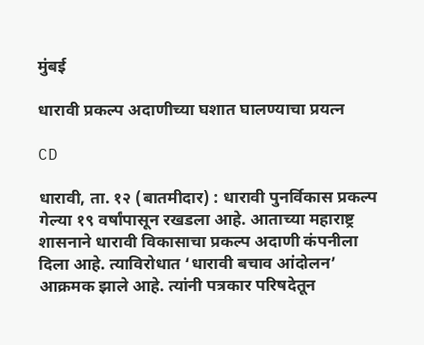मुंबई

धारावी प्रकल्प अदाणीच्‍या घशात घालण्याचा प्रयत्न

CD

धारावी, ता. १२ (बातमीदार) : धारावी पुनर्विकास प्रकल्प गेल्या १९ वर्षांपासून रखडला आहे. आताच्या महाराष्ट्र शासनाने धारावी विकासाचा प्रकल्प अदाणी कंपनीला दिला आहे. त्याविरोधात ‘धारावी बचाव आंदोलन’ आक्रमक झाले आहे. त्‍यांनी पत्रकार परिषदेतून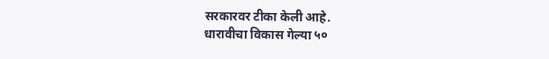सरकारवर टीका केली आहे.
धारावीचा विकास गेल्या ५०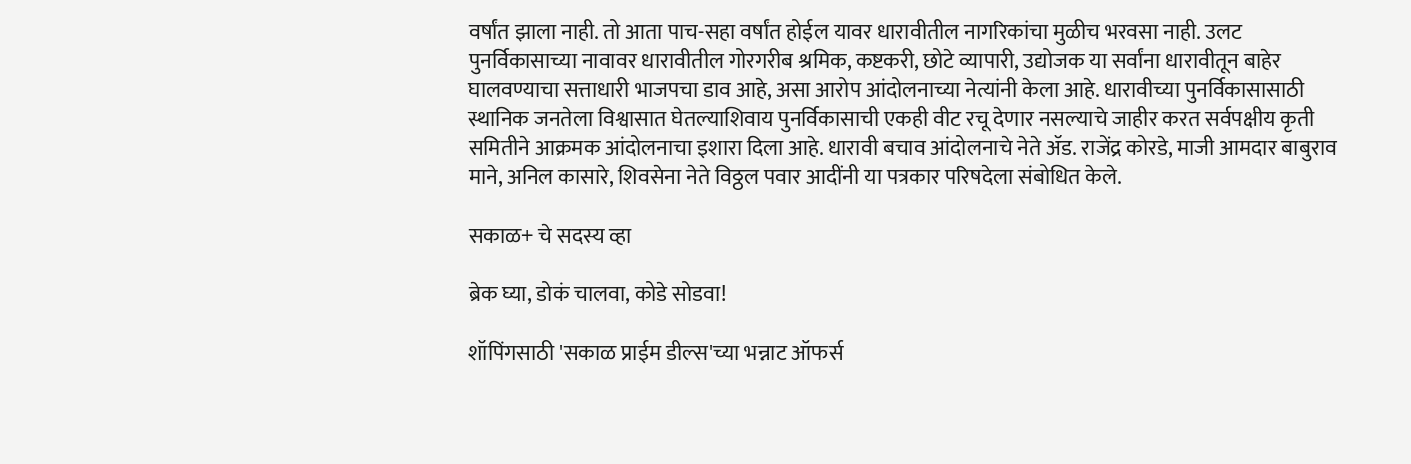वर्षांत झाला नाही. तो आता पाच-सहा वर्षांत होईल यावर धारावीतील नागरिकांचा मुळीच भरवसा नाही. उलट पुनर्विकासाच्या नावावर धारावीतील गोरगरीब श्रमिक, कष्टकरी, छोटे व्यापारी, उद्योजक या सर्वांना धारावीतून बाहेर घालवण्याचा सत्ताधारी भाजपचा डाव आहे, असा आरोप आंदोलनाच्या नेत्यांनी केला आहे. धारावीच्या पुनर्विकासासाठी स्थानिक जनतेला विश्वासात घेतल्याशिवाय पुनर्विकासाची एकही वीट रचू देणार नसल्याचे जाहीर करत सर्वपक्षीय कृती समितीने आक्रमक आंदोलनाचा इशारा दिला आहे. धारावी बचाव आंदोलनाचे नेते ॲड. राजेंद्र कोरडे, माजी आमदार बाबुराव माने, अनिल कासारे, शिवसेना नेते विठ्ठल पवार आदींनी या पत्रकार परिषदेला संबोधित केले.

सकाळ+ चे सदस्य व्हा

ब्रेक घ्या, डोकं चालवा, कोडे सोडवा!

शॉपिंगसाठी 'सकाळ प्राईम डील्स'च्या भन्नाट ऑफर्स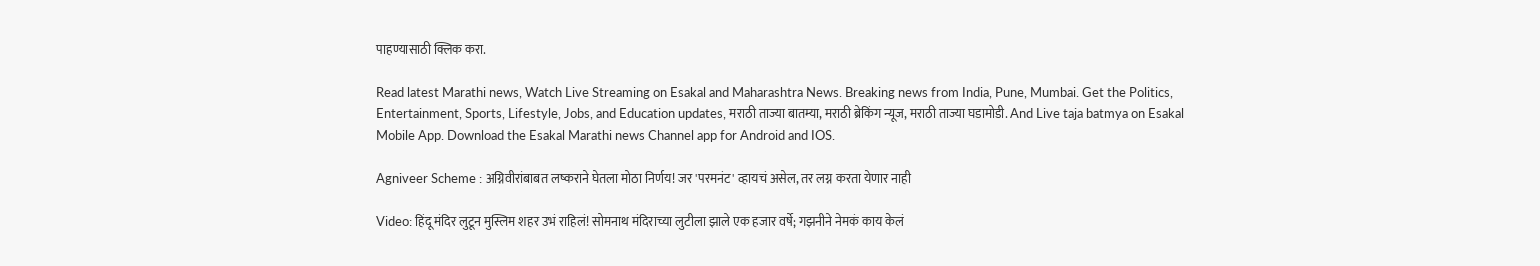पाहण्यासाठी क्लिक करा.

Read latest Marathi news, Watch Live Streaming on Esakal and Maharashtra News. Breaking news from India, Pune, Mumbai. Get the Politics, Entertainment, Sports, Lifestyle, Jobs, and Education updates, मराठी ताज्या बातम्या, मराठी ब्रेकिंग न्यूज, मराठी ताज्या घडामोडी. And Live taja batmya on Esakal Mobile App. Download the Esakal Marathi news Channel app for Android and IOS.

Agniveer Scheme : अग्निवीरांबाबत लष्कराने घेतला मोठा निर्णय! जर 'परमनंट' व्हायचं असेल, तर लग्न करता येणार नाही

Video: हिंदू मंदिर लुटून मुस्लिम शहर उभं राहिलं! सोमनाथ मंदिराच्या लुटीला झाले एक हजार वर्षे; गझनीने नेमकं काय केलं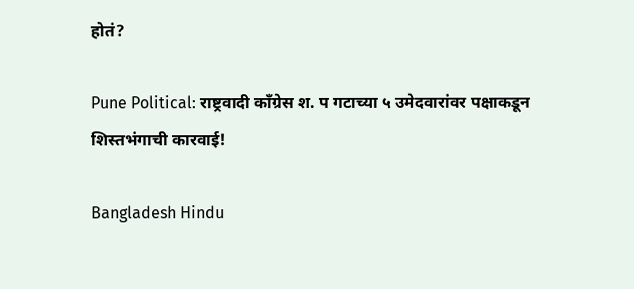होतं?

Pune Political: राष्ट्रवादी कॉंग्रेस श. प गटाच्या ५ उमेदवारांवर पक्षाकडून शिस्तभंगाची कारवाई!

Bangladesh Hindu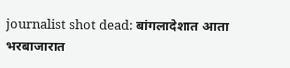journalist shot dead: बांगलादेशात आता भरबाजारात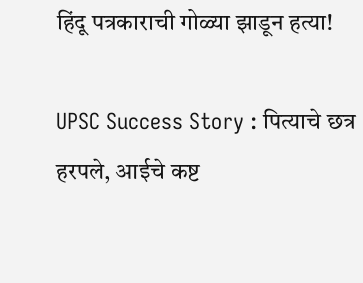हिंदू पत्रकाराची गोळ्या झाडून हत्या!

UPSC Success Story : पित्याचे छत्र हरपले, आईचे कष्ट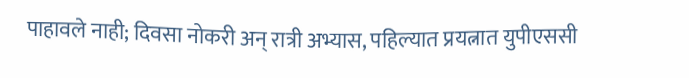पाहावले नाही; दिवसा नोकरी अन् रात्री अभ्यास, पहिल्यात प्रयत्नात युपीएससी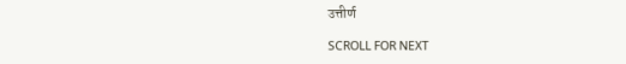उत्तीर्ण

SCROLL FOR NEXT